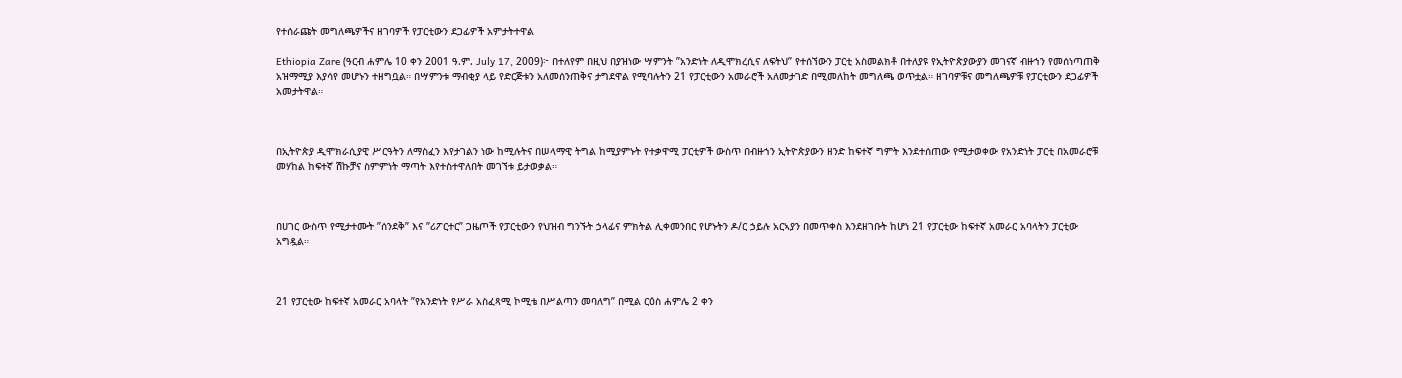የተሰራጩት መግለጫዎችና ዘገባዎች የፓርቲውን ደጋፊዎች አምታትተዋል

Ethiopia Zare (ዓርብ ሐምሌ 10 ቀን 2001 ዓ.ም. July 17, 2009)፦ በተለየም በዚህ በያዝነው ሣምንት ”አንድነት ለዲሞክረሲና ለፍትህ” የተሰኘውን ፓርቲ አስመልክቶ በተለያዩ የኢትዮጵያውያን መገናኛ ብዙኀን የመሰነጣጠቅ አዝማሚያ እያሳየ መሆኑን ተዘግቧል። በሣምንቱ ማብቂያ ላይ የድርጅቱን አለመሰንጠቅና ታግደዋል የሚባሉትን 21 የፓርቲውን አመራሮች አለመታገድ በሚመለከት መግለጫ ወጥቷል። ዘገባዎቹና መግለጫዎቹ የፓርቲውን ደጋፊዎች አመታትዋል።



በኢትዮጵያ ዲሞክራሲያዊ ሥርዓትን ለማስፈን እየታገልን ነው ከሚሉትና በሠላማዊ ትግል ከሚያምኑት የተቃዋሚ ፓርቲዎች ውስጥ በብዙኀን ኢትዮጵያውን ዘንድ ከፍተኛ ግምት እንደተሰጠው የሚታወቀው የአንድነት ፓርቲ በአመራሮቹ መሃከል ከፍተኛ ሽኩቻና ስምምነት ማጣት እየተስተዋለበት መገኘቱ ይታወቃል።



በሀገር ውስጥ የሚታተሙት ”ሰንደቅ” እና ”ሪፖርተር” ጋዜጦች የፓርቲውን የህዝብ ግንኙት ኃላፊና ምክትል ሊቀመንበር የሆኑትን ዶ/ር ኃይሉ አርኣያን በመጥቀስ እንደዘገቡት ከሆነ 21 የፓርቲው ከፍተኛ አመራር አባላትን ፓርቲው አግዷል።



21 የፓርቲው ከፍተኛ አመራር አባላት ”የአንድነት የሥራ አስፈጻሚ ኮሚቴ በሥልጣን መባለግ” በሚል ርዕስ ሐምሌ 2 ቀን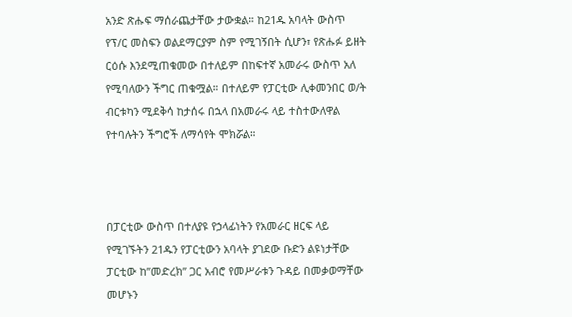አንድ ጽሑፍ ማሰራጨታቸው ታውቋል። ከ21ዱ አባላት ውስጥ የፕ/ር መስፍን ወልደማርያም ስም የሚገኝበት ሲሆን፣ የጽሑፉ ይዘት ርዕሱ እንደሚጠቁመው በተለይም በከፍተኛ አመራሩ ውስጥ አለ የሚባለውን ችግር ጠቁሟል። በተለይም የፓርቲው ሊቀመንበር ወ/ት ብርቱካን ሚደቅሳ ከታሰሩ በኋላ በአመራሩ ላይ ተስተውለዋል የተባሉትን ችግሮች ለማሳየት ሞክሯል።



በፓርቲው ውስጥ በተለያዩ የኃላፊነትን የአመራር ዘርፍ ላይ የሚገኙትን 21ዱን የፓርቲውን አባላት ያገደው ቡድን ልዩነታቸው ፓርቲው ከ”መድረክ” ጋር አብሮ የመሥራቱን ጉዳይ በመቃወማቸው መሆኑን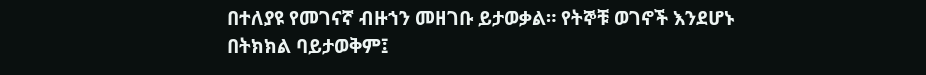በተለያዩ የመገናኛ ብዙኀን መዘገቡ ይታወቃል። የትኞቹ ወገኖች እንደሆኑ በትክክል ባይታወቅም፤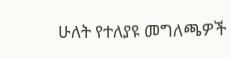ሁለት የተለያዩ መግለጫዎች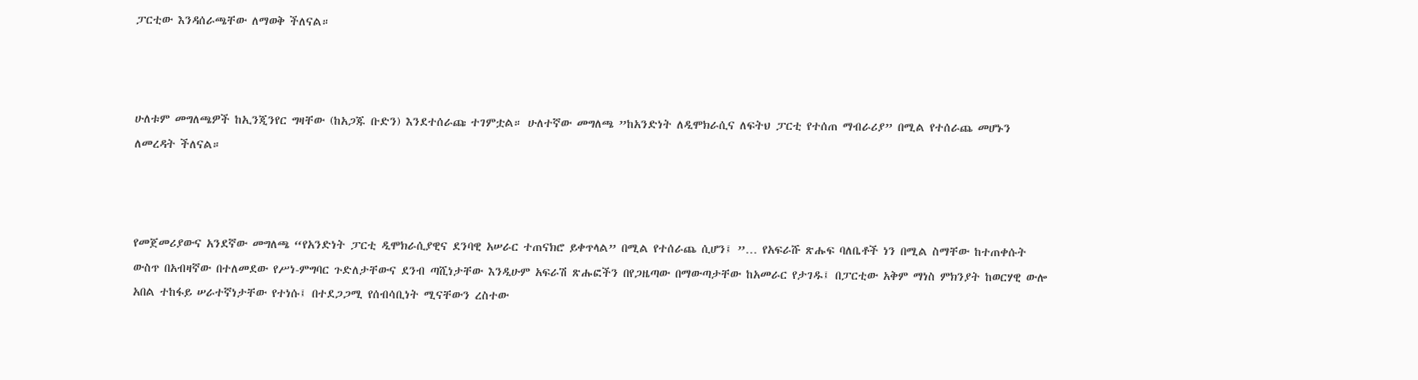ፓርቲው እንዳሰራጫቸው ለማወቅ ችለናል።



ሁለቱም መግለጫዎች ከኢንጂንየር ግዛቸው (ከአጋጁ ቡድን) እንደተሰራጩ ተገምቷል። ሁለተኛው መግለጫ ”ከአንድነት ለዲሞክራሲና ለፍትህ ፓርቲ የተሰጠ ማብራሪያ” በሚል የተሰራጨ መሆኑን ለመረዳት ችለናል።



የመጀመሪያውና አንደኛው መግለጫ “የአንድነት ፓርቲ ዲሞክራሲያዊና ደንባዊ አሠራር ተጠናክሮ ይቀጥላል” በሚል የተሰራጨ ሲሆን፤ ”… የአፍራሹ ጽሑፍ ባለቤቶች ነን በሚል ስማቸው ከተጠቀሱት ውስጥ በአብዛኛው በተለመደው የሥነ-ምግባር ጉድለታቸውና ደንብ ጣሺነታቸው እንዲሁም አፍራሽ ጽሑፎችን በየጋዜጣው በማውጣታቸው ከአመራር የታገዱ፤ በፓርቲው አቅም ማነስ ምክንያት ከወርሃዊ ውሎ አበል ተከፋይ ሠራተኛነታቸው የተነሱ፤ በተደጋጋሚ የሰብሳቢነት ሚናቸውን ረስተው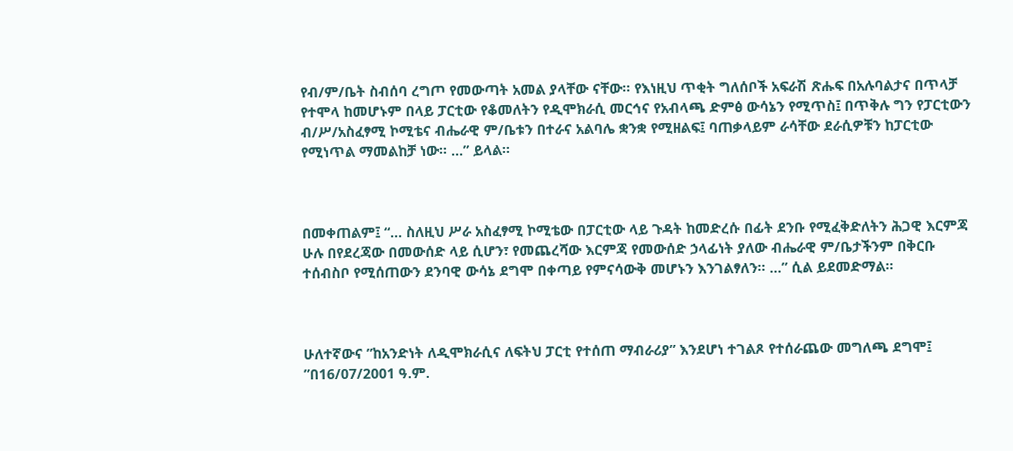የብ/ም/ቤት ስብሰባ ረግጦ የመውጣት አመል ያላቸው ናቸው። የእነዚህ ጥቂት ግለሰቦች አፍራሽ ጽሑፍ በአሉባልታና በጥላቻ የተሞላ ከመሆኑም በላይ ፓርቲው የቆመለትን የዲሞክራሲ መርኅና የአብላጫ ድምፅ ውሳኔን የሚጥስ፤ በጥቅሉ ግን የፓርቲውን ብ/ሥ/አስፈፃሚ ኮሚቴና ብሔራዊ ም/ቤቱን በተራና አልባሌ ቋንቋ የሚዘልፍ፤ ባጠቃላይም ራሳቸው ደራሲዎቹን ከፓርቲው የሚነጥል ማመልከቻ ነው። …” ይላል።



በመቀጠልም፤ “… ስለዚህ ሥራ አስፈፃሚ ኮሚቴው በፓርቲው ላይ ጉዳት ከመድረሱ በፊት ደንቡ የሚፈቅድለትን ሕጋዊ እርምጃ ሁሉ በየደረጃው በመውሰድ ላይ ሲሆን፣ የመጨረሻው እርምጃ የመውሰድ ኃላፊነት ያለው ብሔራዊ ም/ቤታችንም በቅርቡ ተሰብስቦ የሚሰጠውን ደንባዊ ውሳኔ ደግሞ በቀጣይ የምናሳውቅ መሆኑን እንገልፃለን። …” ሲል ይደመድማል።



ሁለተኛውና ”ከአንድነት ለዲሞክራሲና ለፍትህ ፓርቲ የተሰጠ ማብራሪያ” እንደሆነ ተገልጾ የተሰራጨው መግለጫ ደግሞ፤ ”በ16/07/2001 ዓ.ም.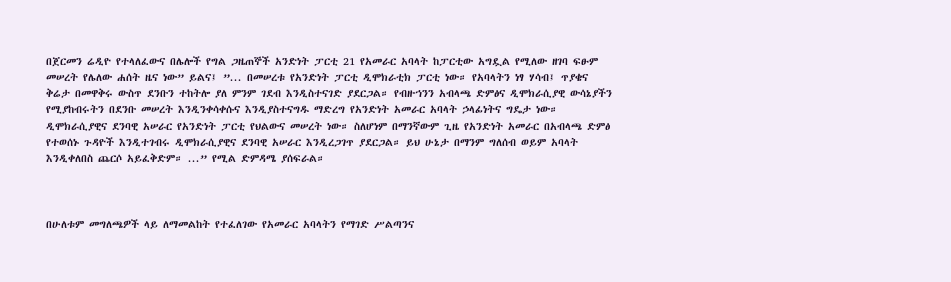በጀርመን ሬዲዮ የተላለፈውና በሌሎች የግል ጋዜጠኞች አንድነት ፓርቲ 21 የአመራር አባላት ከፓርቲው አግዷል የሚለው ዘገባ ፍፁም መሠረት የሌለው ሐሰት ዜና ነው” ይልና፤ ”... በመሠረቱ የአንድነት ፓርቲ ዲሞክራቲክ ፓርቲ ነው። የአባላትን ነፃ ሃሳብ፤ ጥያቄና ቅሬታ በመዋቅሩ ውስጥ ደንቡን ተከትሎ ያለ ምንም ገደብ እንዲስተናገድ ያደርጋል። የብዙኀንን አብላጫ ድምፅና ዲሞክራሲያዊ ውሳኔያችን የሚያከብሩትን በደንቡ መሠረት እንዲንቀሳቀሱና እንዲያስተናግዱ ማድረግ የአንድነት አመራር አባላት ኃላፊነትና ግዴታ ነው። ዲሞክራሲያዊና ደንባዊ አሠራር የአንድነት ፓርቲ የህልውና መሠረት ነው። ስለሆነም በማንኛውም ጊዜ የአንድነት አመራር በአብላጫ ድምፅ የተወሰኑ ጉዳዮች እንዲተገብሩ ዲሞክራሲያዊና ደንባዊ አሠራር እንዲረጋገጥ ያደርጋል። ይህ ሁኔታ በማንም ግለሰብ ወይም አባላት እንዲቀለበስ ጨርሶ አይፈቅድም። ...” የሚል ድምዳሜ ያሰፍራል።



በሁለቱም መግለጫዎች ላይ ለማመልከት የተፈለገው የአመራር አባላትን የማገድ ሥልጣንና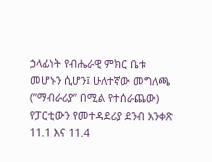ኃላፊነት የብሔራዊ ምክር ቤቱ መሆኑን ሲሆን፤ ሁለተኛው መግለጫ (”ማብራሪያ” በሚል የተሰራጨው) የፓርቲውን የመተዳደሪያ ደንብ አንቀጽ 11.1 እና 11.4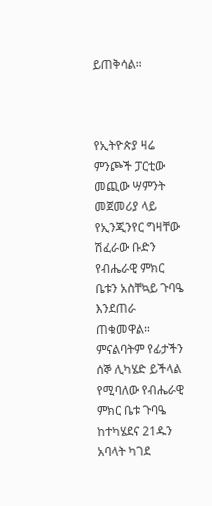ይጠቅሳል።



የኢትዮጵያ ዛሬ ምንጮች ፓርቲው መጪው ሣምንት መጀመሪያ ላይ የኢንጂንየር ግዛቸው ሽፈራው ቡድን የብሔራዊ ምክር ቤቱን አስቸኳይ ጉባዔ እንደጠራ ጠቁመዋል። ምናልባትም የፊታችን ሰኞ ሊካሄድ ይችላል የሚባለው የብሔራዊ ምክር ቤቱ ጉባዔ ከተካሄደና 21ዱን አባላት ካገደ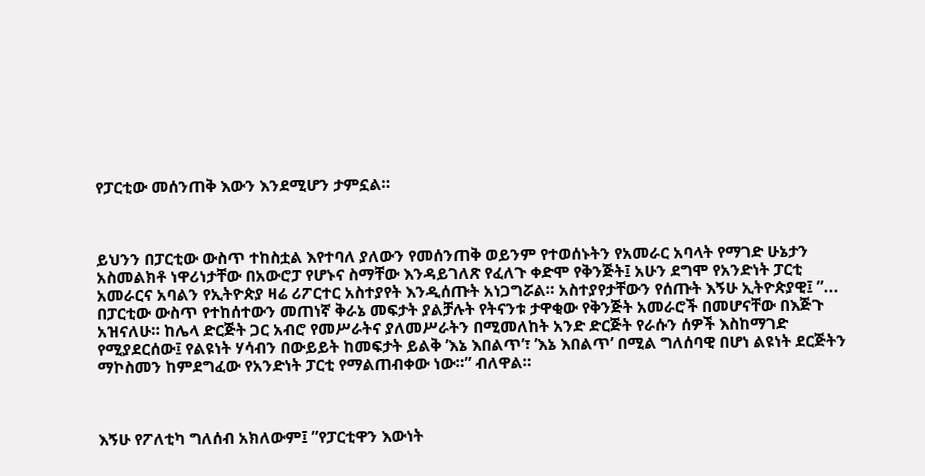የፓርቲው መሰንጠቅ እውን እንደሚሆን ታምኗል።



ይህንን በፓርቲው ውስጥ ተከስቷል እየተባለ ያለውን የመሰንጠቅ ወይንም የተወሰኑትን የአመራር አባላት የማገድ ሁኔታን አስመልክቶ ነዋሪነታቸው በአውሮፓ የሆኑና ስማቸው እንዳይገለጽ የፈለጉ ቀድሞ የቅንጅት፤ አሁን ደግሞ የአንድነት ፓርቲ አመራርና አባልን የኢትዮጵያ ዛሬ ሪፖርተር አስተያየት እንዲሰጡት አነጋግሯል። አስተያየታቸውን የሰጡት እኝሁ ኢትዮጵያዊ፤ ”... በፓርቲው ውስጥ የተከሰተውን መጠነኛ ቅራኔ መፍታት ያልቻሉት የትናንቱ ታዋቂው የቅንጅት አመራሮች በመሆናቸው በእጅጉ አዝናለሁ። ከሌላ ድርጅት ጋር አብሮ የመሥራትና ያለመሥራትን በሚመለከት አንድ ድርጅት የራሱን ሰዎች እስከማገድ የሚያደርሰው፤ የልዩነት ሃሳብን በውይይት ከመፍታት ይልቅ ’እኔ እበልጥ’፣ ’እኔ እበልጥ’ በሚል ግለሰባዊ በሆነ ልዩነት ደርጅትን ማኮስመን ከምደግፈው የአንድነት ፓርቲ የማልጠብቀው ነው።” ብለዋል።



እኝሁ የፖለቲካ ግለሰብ አክለውም፤ ”የፓርቲዋን እውነት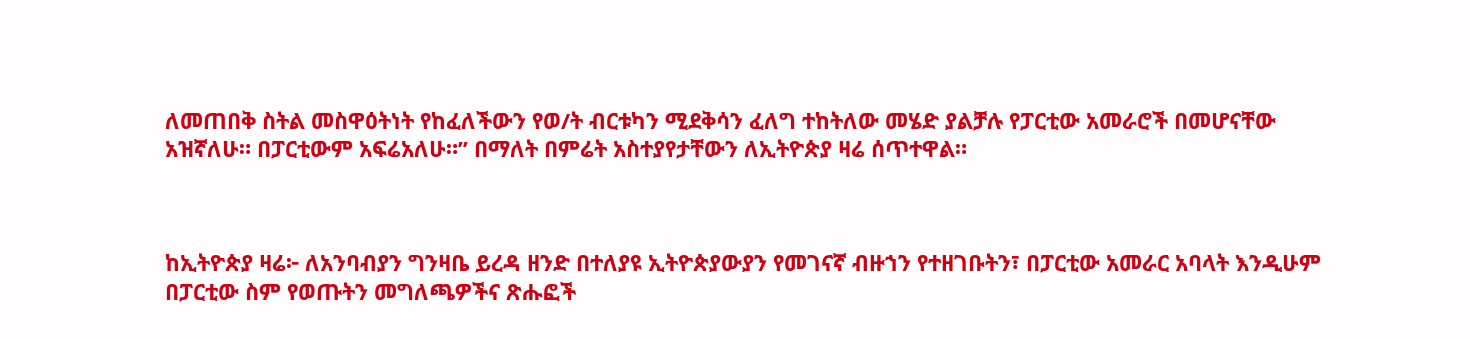ለመጠበቅ ስትል መስዋዕትነት የከፈለችውን የወ/ት ብርቱካን ሚደቅሳን ፈለግ ተከትለው መሄድ ያልቻሉ የፓርቲው አመራሮች በመሆናቸው አዝኛለሁ። በፓርቲውም አፍሬአለሁ።” በማለት በምሬት አስተያየታቸውን ለኢትዮጵያ ዛሬ ሰጥተዋል።



ከኢትዮጵያ ዛሬ፦ ለአንባብያን ግንዛቤ ይረዳ ዘንድ በተለያዩ ኢትዮጵያውያን የመገናኛ ብዙኀን የተዘገቡትን፣ በፓርቲው አመራር አባላት እንዲሁም በፓርቲው ስም የወጡትን መግለጫዎችና ጽሑፎች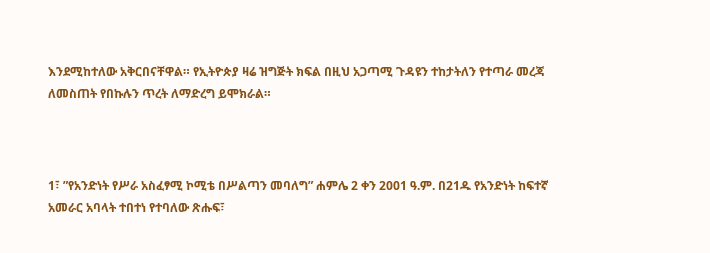እንደሚከተለው አቅርበናቸዋል። የኢትዮጵያ ዛሬ ዝግጅት ክፍል በዚህ አጋጣሚ ጉዳዩን ተከታትለን የተጣራ መረጃ ለመስጠት የበኩሉን ጥረት ለማድረግ ይሞክራል።



1፣ ”የአንድነት የሥራ አስፈፃሚ ኮሚቴ በሥልጣን መባለግ” ሐምሌ 2 ቀን 2001 ዓ.ም. በ21ዱ የአንድነት ከፍተኛ አመራር አባላት ተበተነ የተባለው ጽሑፍ፣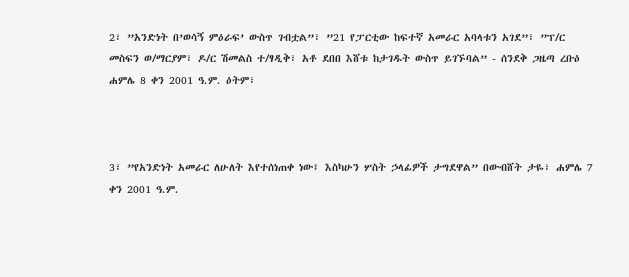2፣ ”አንድነት በ’ወሳኝ ምዕራፍ’ ውስጥ ገብቷል”፣ ”21 የፓርቲው ከፍተኛ አመራር አባላቱን አገደ”፣ ”ፕ/ር መስፍን ወ/ማርያም፣ ዶ/ር ሽመልስ ተ/ፃዲቅ፣ አቶ ደበበ እሸቱ ከታገዱት ውስጥ ይገኙባል” - ሰንደቅ ጋዜጣ ረቡዕ ሐምሌ 8 ቀን 2001 ዓ.ም. ዕትም፣



3፣ ”የአንድነት አመራር ለሁለት እየተሰነጠቀ ነው፤ እስካሁን ሦስት ኃላፊዎች ታግደዋል” በውብሸት ታዬ፣ ሐምሌ 7 ቀን 2001 ዓ.ም.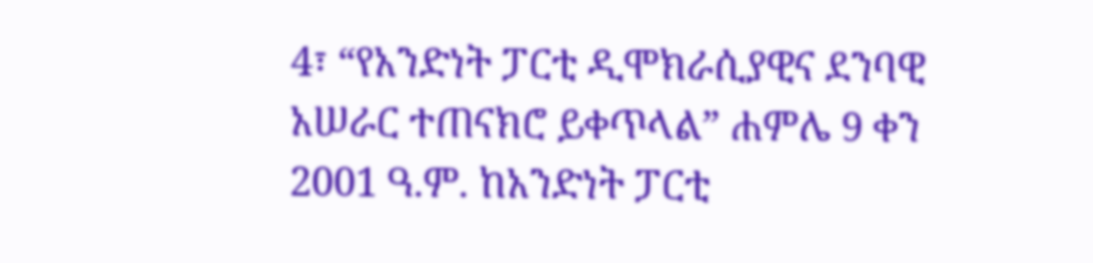4፣ “የአንድነት ፓርቲ ዲሞክራሲያዊና ደንባዊ አሠራር ተጠናክሮ ይቀጥላል” ሐምሌ 9 ቀን 2001 ዓ.ም. ከአንድነት ፓርቲ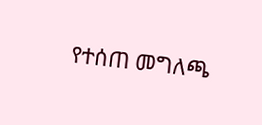የተሰጠ መግለጫ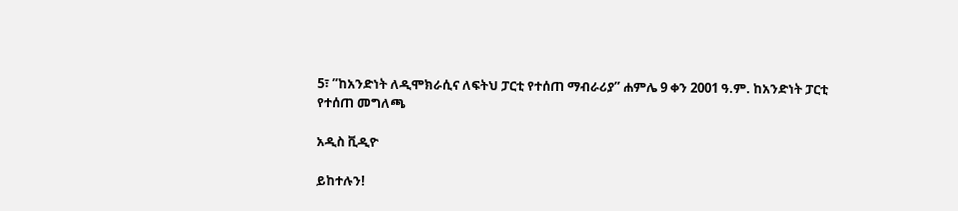5፣ ”ከአንድነት ለዲሞክራሲና ለፍትህ ፓርቲ የተሰጠ ማብራሪያ” ሐምሌ 9 ቀን 2001 ዓ.ም. ከአንድነት ፓርቲ የተሰጠ መግለጫ

አዲስ ቪዲዮ

ይከተሉን!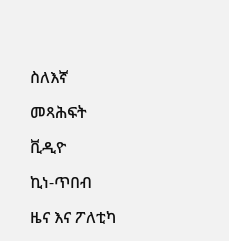ስለእኛ

መጻሕፍት

ቪዲዮ

ኪነ-ጥበብ

ዜና እና ፖለቲካ